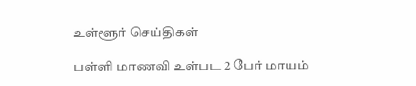உள்ளூர் செய்திகள்

பள்ளி மாணவி உள்பட 2 பேர் மாயம்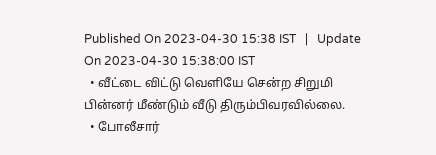Published On 2023-04-30 15:38 IST   |   Update On 2023-04-30 15:38:00 IST
  • வீட்டை விட்டு வெளியே சென்ற சிறுமி பின்னர் மீண்டும் வீடு திரும்பிவரவில்லை.
  • போலீசார்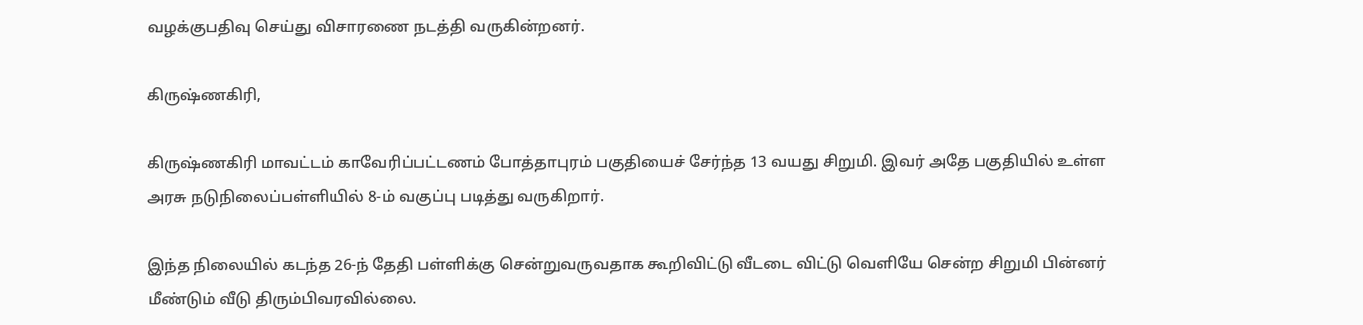வழக்குபதிவு செய்து விசாரணை நடத்தி வருகின்றனர்.

கிருஷ்ணகிரி,

கிருஷ்ணகிரி மாவட்டம் காவேரிப்பட்டணம் போத்தாபுரம் பகுதியைச் சேர்ந்த 13 வயது சிறுமி. இவர் அதே பகுதியில் உள்ள அரசு நடுநிலைப்பள்ளியில் 8-ம் வகுப்பு படித்து வருகிறார்.

இந்த நிலையில் கடந்த 26-ந் தேதி பள்ளிக்கு சென்றுவருவதாக கூறிவிட்டு வீடடை விட்டு வெளியே சென்ற சிறுமி பின்னர் மீண்டும் வீடு திரும்பிவரவில்லை.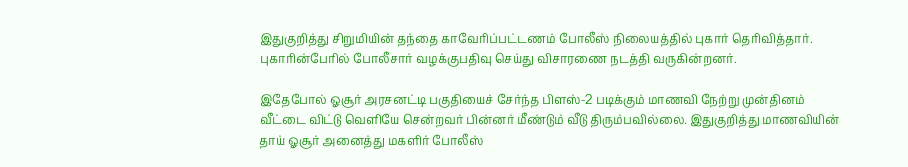இதுகுறித்து சிறுமியின் தந்தை காவேரிப்பட்டணம் போலீஸ் நிலையத்தில் புகார் தெரிவித்தார். புகாரின்பேரில் போலீசார் வழக்குபதிவு செய்து விசாரணை நடத்தி வருகின்றனர்.

இதேபோல் ஓசூர் அரசனட்டி பகுதியைச் சேர்ந்த பிளஸ்-2 படிக்கும் மாணவி நேற்று முன்தினம் வீட்டை விட்டு வெளியே சென்றவர் பின்னர் மீண்டும் வீடு திரும்பவில்லை. இதுகுறித்து மாணவியின் தாய் ஓசூர் அனைத்து மகளிர் போலீஸ்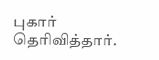புகார் தெரிவித்தார்.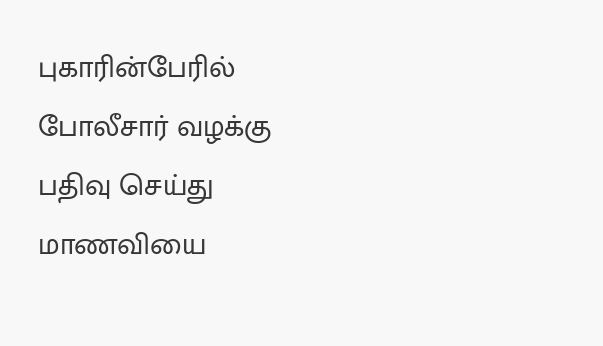புகாரின்பேரில் போலீசார் வழக்கு பதிவு செய்து மாணவியை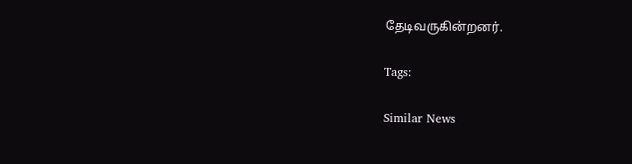தேடிவருகின்றனர்.

Tags:

Similar News